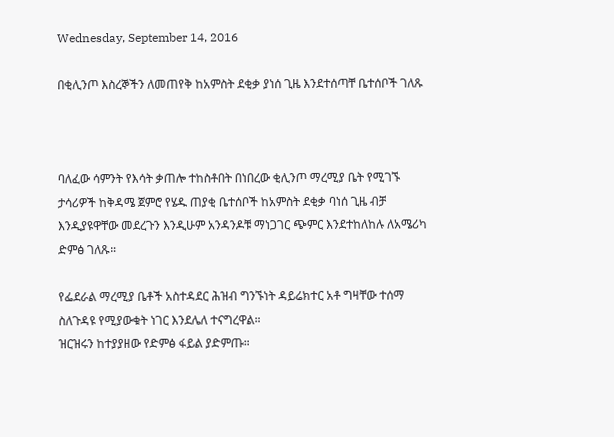Wednesday, September 14, 2016

በቂሊንጦ እስረኞችን ለመጠየቅ ከአምስት ደቂቃ ያነሰ ጊዜ እንደተሰጣቸ ቤተሰቦች ገለጹ



ባለፈው ሳምንት የእሳት ቃጠሎ ተከስቶበት በነበረው ቂሊንጦ ማረሚያ ቤት የሚገኙ ታሳሪዎች ከቅዳሜ ጀምሮ የሄዱ ጠያቂ ቤተሰቦች ከአምስት ደቂቃ ባነሰ ጊዜ ብቻ እንዲያዩዋቸው መደረጉን እንዲሁም አንዳንዶቹ ማነጋገር ጭምር እንደተከለከሉ ለአሜሪካ ድምፅ ገለጹ።

የፌደራል ማረሚያ ቤቶች አስተዳደር ሕዝብ ግንኙነት ዳይሬክተር አቶ ግዛቸው ተሰማ ስለጉዳዩ የሚያውቁት ነገር እንደሌለ ተናግረዋል።
ዝርዝሩን ከተያያዘው የድምፅ ፋይል ያድምጡ።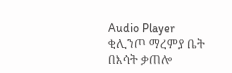Audio Player
ቂሊንጦ ማረምያ ቤት በእሳት ቃጠሎ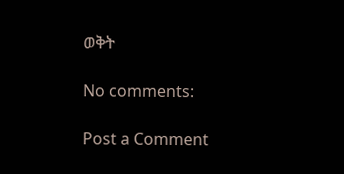ወቅት

No comments:

Post a Comment